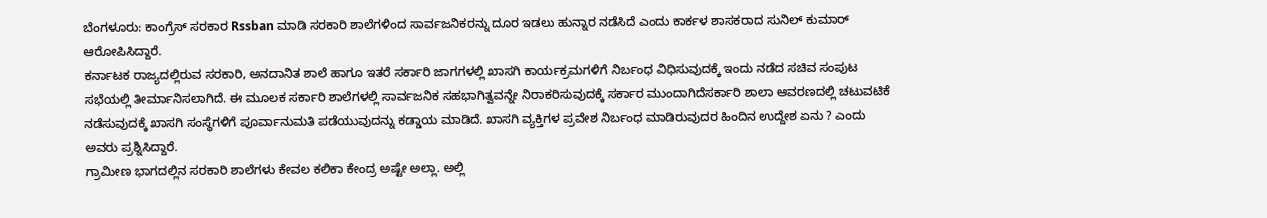ಬೆಂಗಳೂರು: ಕಾಂಗ್ರೆಸ್ ಸರಕಾರ Rssban ಮಾಡಿ ಸರಕಾರಿ ಶಾಲೆಗಳಿಂದ ಸಾರ್ವಜನಿಕರನ್ನು ದೂರ ಇಡಲು ಹುನ್ನಾರ ನಡೆಸಿದೆ ಎಂದು ಕಾರ್ಕಳ ಶಾಸಕರಾದ ಸುನಿಲ್ ಕುಮಾರ್ ಆರೋಪಿಸಿದ್ದಾರೆ.
ಕರ್ನಾಟಕ ರಾಜ್ಯದಲ್ಲಿರುವ ಸರಕಾರಿ, ಅನದಾನಿತ ಶಾಲೆ ಹಾಗೂ ಇತರೆ ಸರ್ಕಾರಿ ಜಾಗಗಳಲ್ಲಿ ಖಾಸಗಿ ಕಾರ್ಯಕ್ರಮಗಳಿಗೆ ನಿರ್ಬಂಧ ವಿಧಿಸುವುದಕ್ಕೆ ಇಂದು ನಡೆದ ಸಚಿವ ಸಂಪುಟ ಸಭೆಯಲ್ಲಿ ತೀರ್ಮಾನಿಸಲಾಗಿದೆ. ಈ ಮೂಲಕ ಸರ್ಕಾರಿ ಶಾಲೆಗಳಲ್ಲಿ ಸಾರ್ವಜನಿಕ ಸಹಭಾಗಿತ್ವವನ್ನೇ ನಿರಾಕರಿಸುವುದಕ್ಕೆ ಸರ್ಕಾರ ಮುಂದಾಗಿದೆಸರ್ಕಾರಿ ಶಾಲಾ ಆವರಣದಲ್ಲಿ ಚಟುವಟಿಕೆ ನಡೆಸುವುದಕ್ಕೆ ಖಾಸಗಿ ಸಂಸ್ಥೆಗಳಿಗೆ ಪೂರ್ವಾನುಮತಿ ಪಡೆಯುವುದನ್ನು ಕಡ್ಡಾಯ ಮಾಡಿದೆ. ಖಾಸಗಿ ವ್ಯಕ್ತಿಗಳ ಪ್ರವೇಶ ನಿರ್ಬಂಧ ಮಾಡಿರುವುದರ ಹಿಂದಿನ ಉದ್ದೇಶ ಏನು ? ಎಂದು ಅವರು ಪ್ರಶ್ನಿಸಿದ್ದಾರೆ.
ಗ್ರಾಮೀಣ ಭಾಗದಲ್ಲಿನ ಸರಕಾರಿ ಶಾಲೆಗಳು ಕೇವಲ ಕಲಿಕಾ ಕೇಂದ್ರ ಅಷ್ಟೇ ಅಲ್ಲಾ. ಅಲ್ಲಿ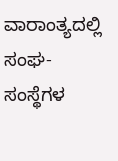ವಾರಾಂತ್ಯದಲ್ಲಿ ಸಂಘ- ಸಂಸ್ಥೆಗಳ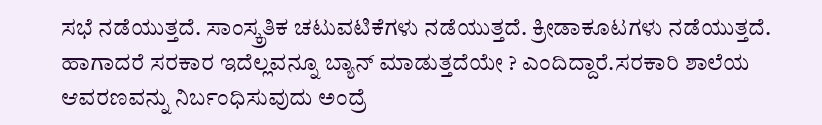ಸಭೆ ನಡೆಯುತ್ತದೆ. ಸಾಂಸ್ಕ್ರತಿಕ ಚಟುವಟಿಕೆಗಳು ನಡೆಯುತ್ತದೆ. ಕ್ರೀಡಾಕೂಟಗಳು ನಡೆಯುತ್ತದೆ. ಹಾಗಾದರೆ ಸರಕಾರ ಇದೆಲ್ಲವನ್ನೂ ಬ್ಯಾನ್ ಮಾಡುತ್ತದೆಯೇ ? ಎಂದಿದ್ದಾರೆ.ಸರಕಾರಿ ಶಾಲೆಯ ಆವರಣವನ್ನು ನಿರ್ಬಂಧಿಸುವುದು ಅಂದ್ರೆ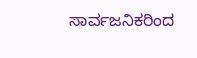ಸಾರ್ವಜನಿಕರಿಂದ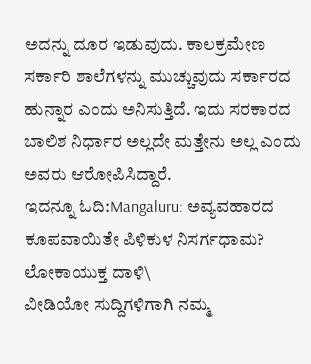ಅದನ್ನು ದೂರ ಇಡುವುದು. ಕಾಲಕ್ರಮೇಣ ಸರ್ಕಾರಿ ಶಾಲೆಗಳನ್ನು ಮುಚ್ಚುವುದು ಸರ್ಕಾರದ ಹುನ್ನಾರ ಎಂದು ಅನಿಸುತ್ತಿದೆ. ಇದು ಸರಕಾರದ ಬಾಲಿಶ ನಿರ್ಧಾರ ಅಲ್ಲದೇ ಮತ್ತೇನು ಅಲ್ಲ ಎಂದು ಅವರು ಆರೋಪಿಸಿದ್ದಾರೆ.
ಇದನ್ನೂ ಓದಿ:Mangaluru: ಅವ್ಯವಹಾರದ ಕೂಪವಾಯಿತೇ ಪಿಳಿಕುಳ ನಿಸರ್ಗಧಾಮ? ಲೋಕಾಯುಕ್ತ ದಾಳಿ\
ವೀಡಿಯೋ ಸುದ್ದಿಗಳಿಗಾಗಿ ನಮ್ಮ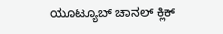ಯೂಟ್ಯೂಬ್ ಚಾನಲ್ ಕ್ಲಿಕ್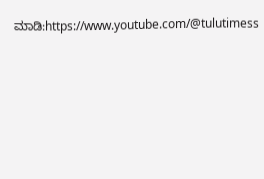ಮಾಡಿ:https://www.youtube.com/@tulutimess